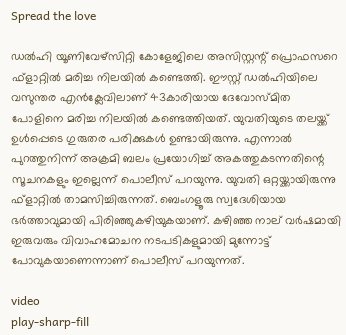Spread the love

ഡല്‍ഹി യൂണിവേഴ്‌സിറ്റി കോളേജിലെ അസിസ്റ്റന്റ് പ്രൊഫസറെ ഫ്‌ളാറ്റില്‍ മരിച്ച നിലയില്‍ കണ്ടെത്തി. ഈസ്റ്റ് ഡല്‍ഹിയിലെ വസുന്തര എന്‍ക്ലേവിലാണ് 43കാരിയായ ദേവോസ്മിത പോളിനെ മരിച്ച നിലയില്‍ കണ്ടെത്തിയത്. യുവതിയുടെ തലയ്ക്ക് ഉള്‍പ്പെടെ ഗുരുതര പരിക്കുകള്‍ ഉണ്ടായിരുന്നു. എന്നാല്‍ പുറത്തുനിന്ന് അക്രമി ബലം പ്രയോഗിച്ച് അകത്തുകടന്നതിന്റെ സൂചനകളും ഇല്ലെന്ന് പൊലീസ് പറയുന്നു. യുവതി ഒറ്റയ്ക്കായിരുന്നു ഫ്‌ളാറ്റില്‍ താമസിച്ചിരുന്നത്. ബെംഗളൂരു സ്വദേശിയായ ഭര്‍ത്താവുമായി പിരിഞ്ഞുകഴിയുകയാണ്. കഴിഞ്ഞ നാല് വര്‍ഷമായി ഇരുവരും വിവാഹമോചന നടപടികളുമായി മുന്നോട്ട് പോവുകയാണെന്നാണ് പൊലീസ് പറയുന്നത്.

video
play-sharp-fill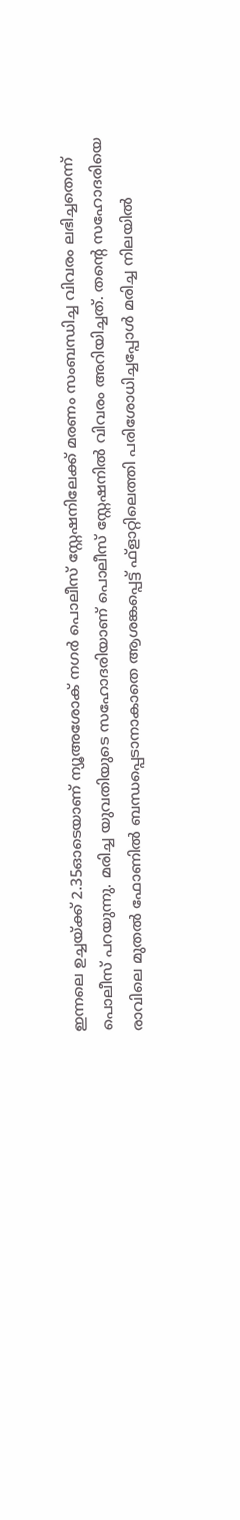ഇന്നലെ ഉച്ചയ്ക്ക് 2.35ഓടെയാണ് ന്യൂഅശോക് നഗര്‍ പൊലീസ് സ്റ്റേഷനിലേക്ക് മരണം സംബന്ധിച്ച വിവരം ലഭിച്ചതെന്ന് പൊലീസ് പറയുന്നു. മരിച്ച യുവതിയുടെ സഹോദരിയാണ് പൊലീസ് സ്റ്റേഷനില്‍ വിവരം അറിയിച്ചത്. തന്റെ സഹോദരിയെ രാവിലെ മുതല്‍ ഫോണില്‍ ബന്ധപ്പെടാനാകാതെ ആശങ്കപ്പെട്ട് ഫ്‌ളാറ്റിലെത്തി പരിശോധിച്ചപ്പോള്‍ മരിച്ച നിലയില്‍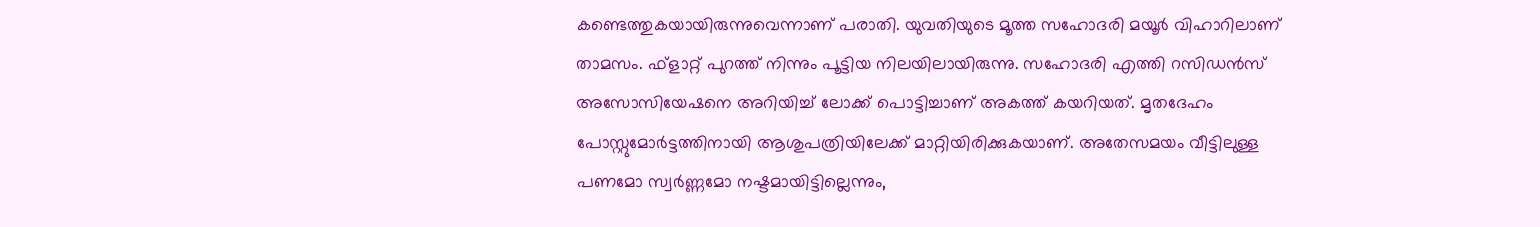കണ്ടെത്തുകയായിരുന്നുവെന്നാണ് പരാതി. യുവതിയുടെ മൂത്ത സഹോദരി മയൂര്‍ വിഹാറിലാണ് താമസം. ഫ്‌ളാറ്റ് പുറത്ത് നിന്നും പൂട്ടിയ നിലയിലായിരുന്നു. സഹോദരി എത്തി റസിഡന്‍സ് അസോസിയേഷനെ അറിയിച്ച് ലോക്ക് പൊട്ടിച്ചാണ് അകത്ത് കയറിയത്. മൃതദേഹം പോസ്റ്റുമോര്‍ട്ടത്തിനായി ആശുപത്രിയിലേക്ക് മാറ്റിയിരിക്കുകയാണ്. അതേസമയം വീട്ടിലുള്ള പണമോ സ്വര്‍ണ്ണമോ നഷ്ടമായിട്ടില്ലെന്നും,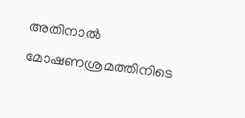അതിനാൽ മോഷണശ്രമത്തിനിടെ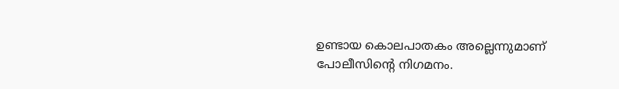ഉണ്ടായ കൊലപാതകം അല്ലെന്നുമാണ് പോലീസിന്റെ നിഗമനം.